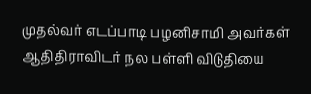முதல்வர் எடப்பாடி பழனிசாமி அவர்கள் ஆதிதிராவிடர் நல பள்ளி விடுதியை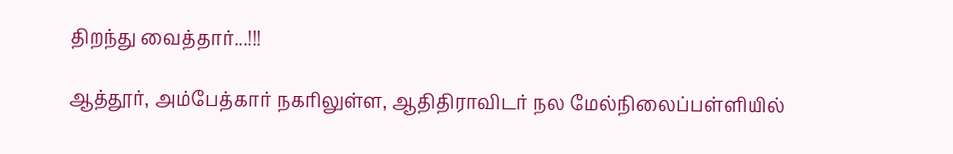திறந்து வைத்தார்...!!!

ஆத்தூர், அம்பேத்கார் நகரிலுள்ள, ஆதிதிராவிடர் நல மேல்நிலைப்பள்ளியில்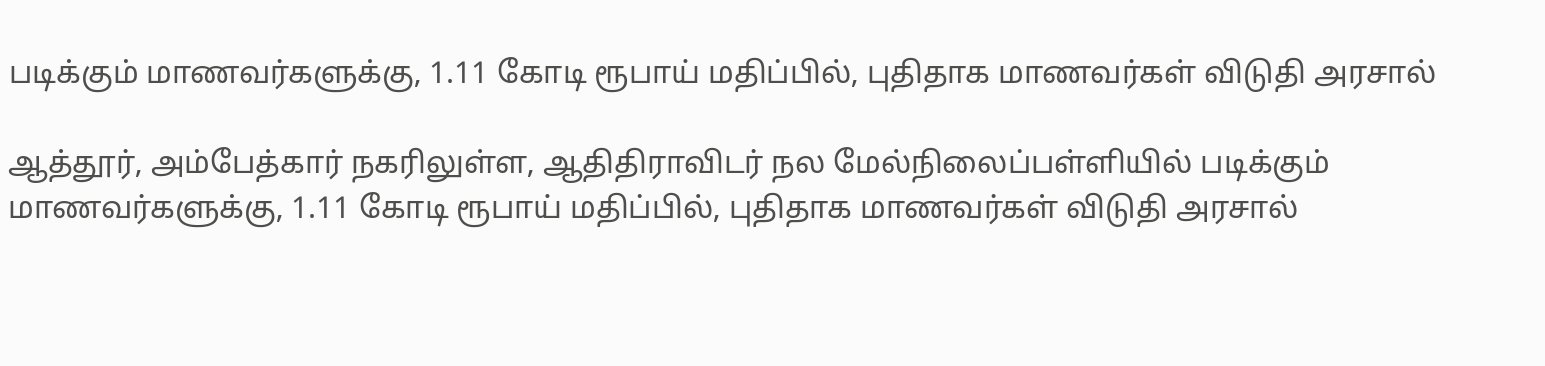படிக்கும் மாணவர்களுக்கு, 1.11 கோடி ரூபாய் மதிப்பில், புதிதாக மாணவர்கள் விடுதி அரசால்

ஆத்தூர், அம்பேத்கார் நகரிலுள்ள, ஆதிதிராவிடர் நல மேல்நிலைப்பள்ளியில் படிக்கும் மாணவர்களுக்கு, 1.11 கோடி ரூபாய் மதிப்பில், புதிதாக மாணவர்கள் விடுதி அரசால்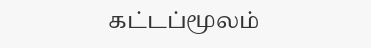கட்டப்மூலம்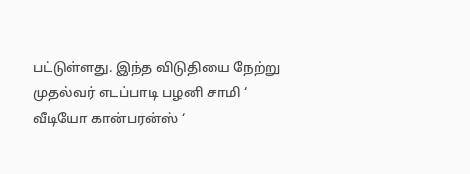பட்டுள்ளது. இந்த விடுதியை நேற்று முதல்வர் எடப்பாடி பழனி சாமி ‘ வீடியோ கான்பரன்ஸ் ‘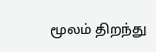மூலம் திறந்து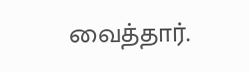வைத்தார்.